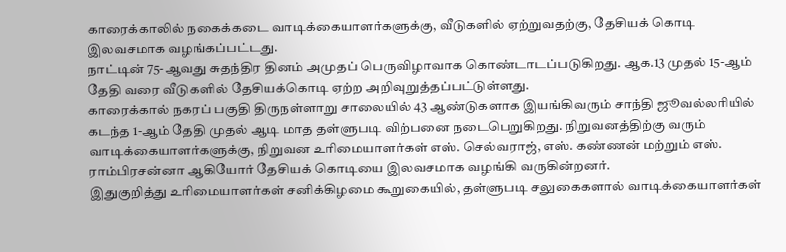காரைக்காலில் நகைக்கடை வாடிக்கையாளர்களுக்கு, வீடுகளில் ஏற்றுவதற்கு, தேசியக் கொடி இலவசமாக வழங்கப்பட்டது.
நாட்டின் 75-ஆவது சுதந்திர தினம் அமுதப் பெருவிழாவாக கொண்டாடப்படுகிறது. ஆக.13 முதல் 15-ஆம் தேதி வரை வீடுகளில் தேசியக்கொடி ஏற்ற அறிவுறுத்தப்பட்டுள்ளது.
காரைக்கால் நகரப் பகுதி திருநள்ளாறு சாலையில் 43 ஆண்டுகளாக இயங்கிவரும் சாந்தி ஜூவல்லரியில் கடந்த 1-ஆம் தேதி முதல் ஆடி மாத தள்ளுபடி விற்பனை நடைபெறுகிறது. நிறுவனத்திற்கு வரும் வாடிக்கையாளர்களுக்கு, நிறுவன உரிமையாளர்கள் எஸ். செல்வராஜ், எஸ். கண்ணன் மற்றும் எஸ். ராம்பிரசன்னா ஆகியோர் தேசியக் கொடியை இலவசமாக வழங்கி வருகின்றனர்.
இதுகுறித்து உரிமையாளர்கள் சனிக்கிழமை கூறுகையில், தள்ளுபடி சலுகைகளால் வாடிக்கையாளர்கள்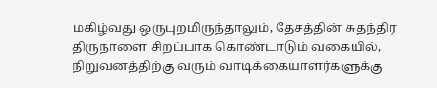மகிழ்வது ஒருபுறமிருந்தாலும், தேசத்தின் சுதந்திர திருநாளை சிறப்பாக கொண்டாடும் வகையில், நிறுவனத்திற்கு வரும் வாடிக்கையாளர்களுக்கு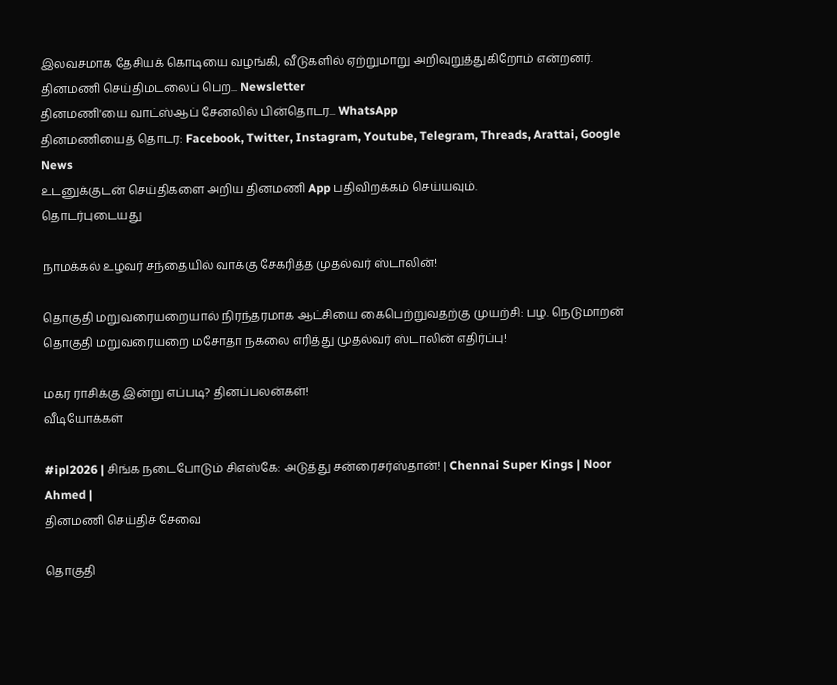இலவசமாக தேசியக் கொடியை வழங்கி, வீடுகளில் ஏற்றுமாறு அறிவுறுத்துகிறோம் என்றனர்.
தினமணி செய்திமடலைப் பெற... Newsletter
தினமணி'யை வாட்ஸ்ஆப் சேனலில் பின்தொடர... WhatsApp
தினமணியைத் தொடர: Facebook, Twitter, Instagram, Youtube, Telegram, Threads, Arattai, Google News
உடனுக்குடன் செய்திகளை அறிய தினமணி App பதிவிறக்கம் செய்யவும்.
தொடர்புடையது

நாமக்கல் உழவர் சந்தையில் வாக்கு சேகரித்த முதல்வர் ஸ்டாலின்!

தொகுதி மறுவரையறையால் நிரந்தரமாக ஆட்சியை கைபெற்றுவதற்கு முயற்சி: பழ. நெடுமாறன்
தொகுதி மறுவரையறை மசோதா நகலை எரித்து முதல்வர் ஸ்டாலின் எதிர்ப்பு!

மகர ராசிக்கு இன்று எப்படி? தினப்பலன்கள்!
வீடியோக்கள்

#ipl2026 | சிங்க நடைபோடும் சிஎஸ்கே: அடுத்து சன்ரைசர்ஸ்தான்! | Chennai Super Kings | Noor Ahmed |
தினமணி செய்திச் சேவை

தொகுதி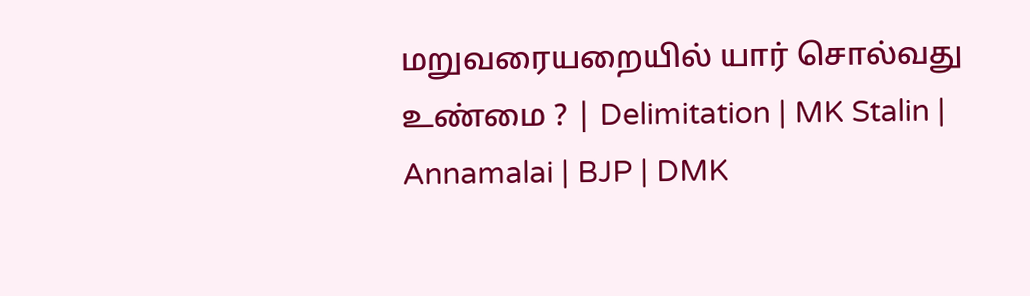மறுவரையறையில் யார் சொல்வது உண்மை ? | Delimitation | MK Stalin | Annamalai | BJP | DMK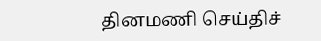தினமணி செய்திச்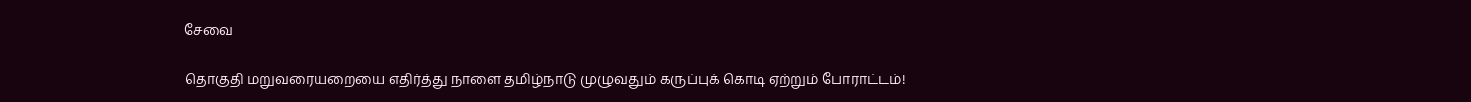சேவை

தொகுதி மறுவரையறையை எதிர்த்து நாளை தமிழ்நாடு முழுவதும் கருப்புக் கொடி ஏற்றும் போராட்டம்!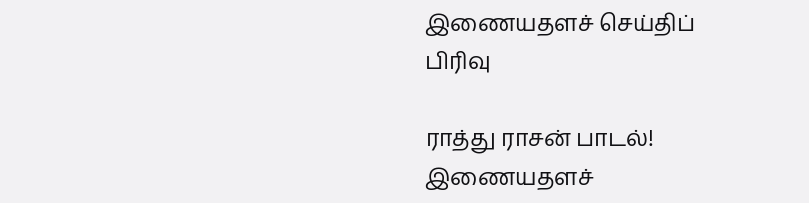இணையதளச் செய்திப் பிரிவு

ராத்து ராசன் பாடல்!
இணையதளச்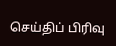செய்திப் பிரிவு